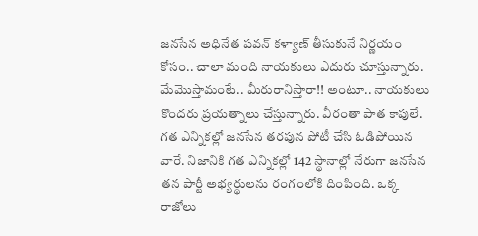జనసేన అధినేత పవన్ కళ్యాణ్ తీసుకునే నిర్ణయం కోసం.. చాలా మంది నాయకులు ఎదురు చూస్తున్నారు. మేమొస్తామంటే.. మీరురానిస్తారా!! అంటూ.. నాయకులు కొందరు ప్రయత్నాలు చేస్తున్నారు. వీరంతా పాత కాపులే. గత ఎన్నికల్లో జనసేన తరపున పోటీ చేసి ఓడిపోయిన వారే. నిజానికి గత ఎన్నికల్లో 142 స్థానాల్లో నేరుగా జనసేన తన పార్టీ అభ్యర్థులను రంగంలోకి దింపింది. ఒక్క రాజోలు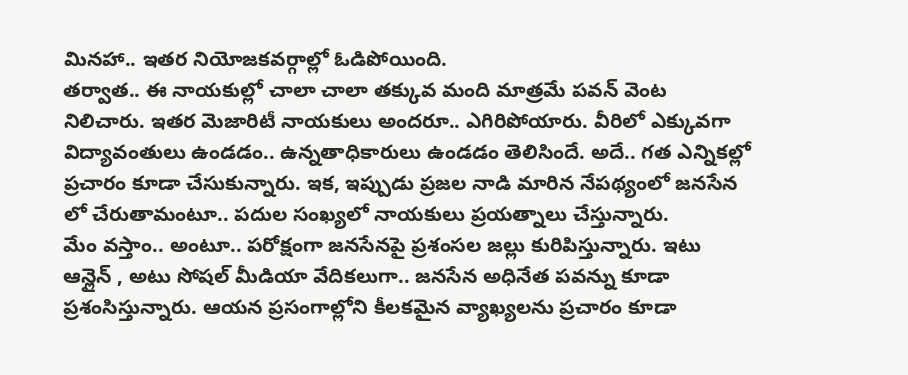మినహా.. ఇతర నియోజకవర్గాల్లో ఓడిపోయింది.
తర్వాత.. ఈ నాయకుల్లో చాలా చాలా తక్కువ మంది మాత్రమే పవన్ వెంట నిలిచారు. ఇతర మెజారిటీ నాయకులు అందరూ.. ఎగిరిపోయారు. వీరిలో ఎక్కువగా విద్యావంతులు ఉండడం.. ఉన్నతాధికారులు ఉండడం తెలిసిందే. అదే.. గత ఎన్నికల్లో ప్రచారం కూడా చేసుకున్నారు. ఇక, ఇప్పుడు ప్రజల నాడి మారిన నేపథ్యంలో జనసేన లో చేరుతామంటూ.. పదుల సంఖ్యలో నాయకులు ప్రయత్నాలు చేస్తున్నారు.
మేం వస్తాం.. అంటూ.. పరోక్షంగా జనసేనపై ప్రశంసల జల్లు కురిపిస్తున్నారు. ఇటు ఆన్లైన్ , అటు సోషల్ మీడియా వేదికలుగా.. జనసేన అధినేత పవన్ను కూడా ప్రశంసిస్తున్నారు. ఆయన ప్రసంగాల్లోని కీలకమైన వ్యాఖ్యలను ప్రచారం కూడా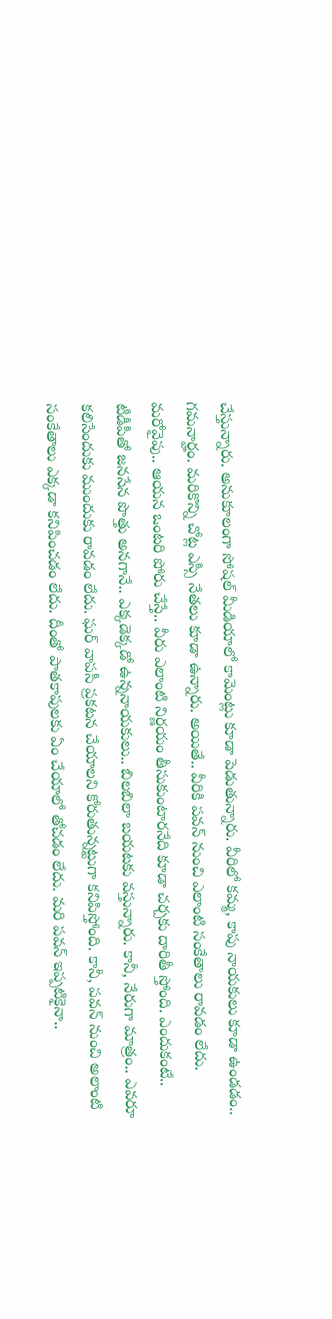చేస్తున్నారు. అనుకూలంగా సోషల్ మీడియాలో కామెంట్లు కూడా పెడుతున్నారు. వీరిలో కమ్మ, కాపు నాయకులు కూడా ఉండడం.. గమనార్హం. మరికొన్ని చోట్ల ఎస్సీ నేతలు కూడా ఉన్నారు. అయితే.. వీరికి పవన్ నుంచి ఎలాంటి సంకేతాలు రావడం లేదు.
మరోవైపు.. ఆయన ఒంటరి పోరు చేస్తే.. వీరు ఎలాంటి నిర్ణయం తీసుకుంటారనేది కూడా చర్చకు దారితీ స్తోంది. ఎందుకంటే.. టీడీపీతో జనసేన పొత్తు అనగానే.. ఎక్కడెక్కడో ఉన్ననాయకులు.. బిలబిలా బయటకు వస్తున్నారు. కానీ, నేరుగా మాత్రం.. ఎవరూ కలిసేందుకు ముందుకు రావడం లేదు. ఘర్ వాపసీ ప్రకటన చేయాలని కోరుతున్నట్టుగా కనిపిస్తోంది. కానీ, పవన్ నుంచి అలాంటి సంకేతాలు ఎక్కడా కనిపించడం లేదు. దీంతో పాతకాపులకు ఏం చేయాలో తోచడం లేదు. మరి పవన్ ఇప్పటికైనా..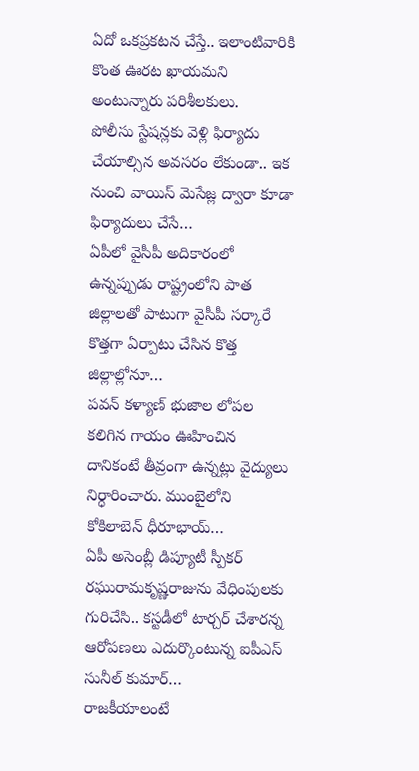ఏదో ఒకప్రకటన చేస్తే.. ఇలాంటివారికి కొంత ఊరట ఖాయమని అంటున్నారు పరిశీలకులు.
పోలీసు స్టేషన్లకు వెళ్లి ఫిర్యాదు చేయాల్సిన అవసరం లేకుండా.. ఇక నుంచి వాయిస్ మెసేజ్ల ద్వారా కూడా ఫిర్యాదులు చేసే…
ఏపీలో వైసీపీ అదికారంలో ఉన్నప్పుడు రాష్ట్రంలోని పాత జిల్లాలతో పాటుగా వైసీపీ సర్కారే కొత్తగా ఏర్పాటు చేసిన కొత్త జిల్లాల్లోనూ…
పవన్ కళ్యాణ్ భుజాల లోపల కలిగిన గాయం ఊహించిన దానికంటే తీవ్రంగా ఉన్నట్లు వైద్యులు నిర్ధారించారు. ముంబైలోని కోకిలాబెన్ ధీరూభాయ్…
ఏపీ అసెంబ్లీ డిప్యూటీ స్పీకర్ రఘురామకృష్ణరాజును వేధింపులకు గురిచేసి.. కస్టడీలో టార్చర్ చేశారన్న ఆరోపణలు ఎదుర్కొంటున్న ఐపీఎస్ సునీల్ కుమార్…
రాజకీయాలంటే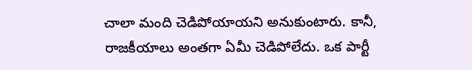చాలా మంది చెడిపోయాయని అనుకుంటారు. కానీ, రాజకీయాలు అంతగా ఏమీ చెడిపోలేదు. ఒక పార్టీ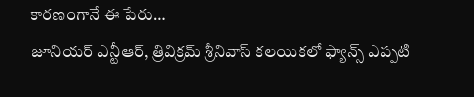కారణంగానే ఈ పేరు…
జూనియర్ ఎన్టీఆర్, త్రివిక్రమ్ శ్రీనివాస్ కలయికలో ఫ్యాన్స్ ఎప్పటి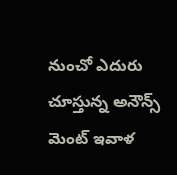నుంచో ఎదురు చూస్తున్న అనౌన్స్ మెంట్ ఇవాళ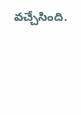వచ్చేసింది.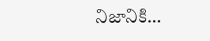నిజానికి…